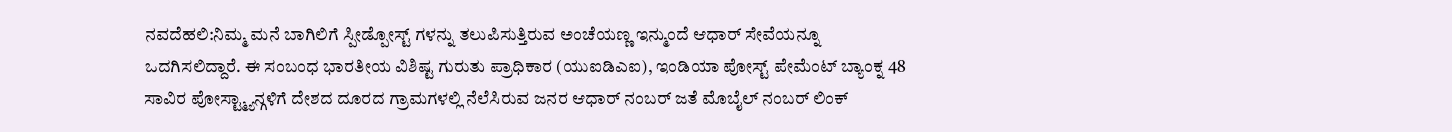ನವದೆಹಲಿ:ನಿಮ್ಮ ಮನೆ ಬಾಗಿಲಿಗೆ ಸ್ಪೀಡ್ಪೋಸ್ಟ್ ಗಳನ್ನು ತಲುಪಿಸುತ್ತಿರುವ ಅಂಚೆಯಣ್ಣ ಇನ್ಮುಂದೆ ಆಧಾರ್ ಸೇವೆಯನ್ನೂ ಒದಗಿಸಲಿದ್ದಾರೆ. ಈ ಸಂಬಂಧ ಭಾರತೀಯ ವಿಶಿಷ್ಟ ಗುರುತು ಪ್ರಾಧಿಕಾರ (ಯುಐಡಿಎಐ), ಇಂಡಿಯಾ ಪೋಸ್ಟ್ ಪೇಮೆಂಟ್ ಬ್ಯಾಂಕ್ನ 48 ಸಾವಿರ ಪೋಸ್ಟ್ಮ್ಯಾನ್ಗಳಿಗೆ ದೇಶದ ದೂರದ ಗ್ರಾಮಗಳಲ್ಲಿ ನೆಲೆಸಿರುವ ಜನರ ಆಧಾರ್ ನಂಬರ್ ಜತೆ ಮೊಬೈಲ್ ನಂಬರ್ ಲಿಂಕ್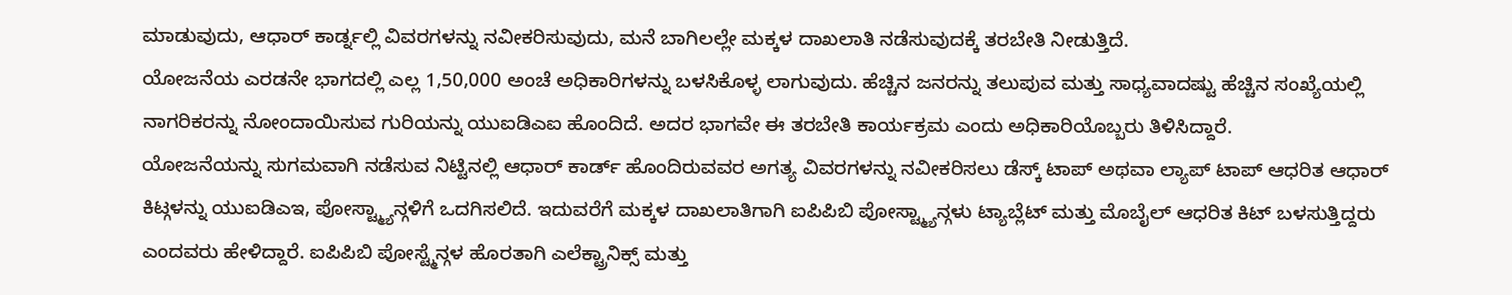ಮಾಡುವುದು, ಆಧಾರ್ ಕಾರ್ಡ್ನಲ್ಲಿ ವಿವರಗಳನ್ನು ನವೀಕರಿಸುವುದು, ಮನೆ ಬಾಗಿಲಲ್ಲೇ ಮಕ್ಕಳ ದಾಖಲಾತಿ ನಡೆಸುವುದಕ್ಕೆ ತರಬೇತಿ ನೀಡುತ್ತಿದೆ.
ಯೋಜನೆಯ ಎರಡನೇ ಭಾಗದಲ್ಲಿ ಎಲ್ಲ 1,50,000 ಅಂಚೆ ಅಧಿಕಾರಿಗಳನ್ನು ಬಳಸಿಕೊಳ್ಳ ಲಾಗುವುದು. ಹೆಚ್ಚಿನ ಜನರನ್ನು ತಲುಪುವ ಮತ್ತು ಸಾಧ್ಯವಾದಷ್ಟು ಹೆಚ್ಚಿನ ಸಂಖ್ಯೆಯಲ್ಲಿ ನಾಗರಿಕರನ್ನು ನೋಂದಾಯಿಸುವ ಗುರಿಯನ್ನು ಯುಐಡಿಎಐ ಹೊಂದಿದೆ. ಅದರ ಭಾಗವೇ ಈ ತರಬೇತಿ ಕಾರ್ಯಕ್ರಮ ಎಂದು ಅಧಿಕಾರಿಯೊಬ್ಬರು ತಿಳಿಸಿದ್ದಾರೆ.
ಯೋಜನೆಯನ್ನು ಸುಗಮವಾಗಿ ನಡೆಸುವ ನಿಟ್ಟಿನಲ್ಲಿ ಆಧಾರ್ ಕಾರ್ಡ್ ಹೊಂದಿರುವವರ ಅಗತ್ಯ ವಿವರಗಳನ್ನು ನವೀಕರಿಸಲು ಡೆಸ್ಕ್ ಟಾಪ್ ಅಥವಾ ಲ್ಯಾಪ್ ಟಾಪ್ ಆಧರಿತ ಆಧಾರ್ ಕಿಟ್ಗಳನ್ನು ಯುಐಡಿಎಇ, ಪೋಸ್ಟ್ಮ್ಯಾನ್ಗಳಿಗೆ ಒದಗಿಸಲಿದೆ. ಇದುವರೆಗೆ ಮಕ್ಕಳ ದಾಖಲಾತಿಗಾಗಿ ಐಪಿಪಿಬಿ ಪೋಸ್ಟ್ಮ್ಯಾನ್ಗಳು ಟ್ಯಾಬ್ಲೆಟ್ ಮತ್ತು ಮೊಬೈಲ್ ಆಧರಿತ ಕಿಟ್ ಬಳಸುತ್ತಿದ್ದರು ಎಂದವರು ಹೇಳಿದ್ದಾರೆ. ಐಪಿಪಿಬಿ ಪೋಸ್ಟ್ಮೆನ್ಗಳ ಹೊರತಾಗಿ ಎಲೆಕ್ಟ್ರಾನಿಕ್ಸ್ ಮತ್ತು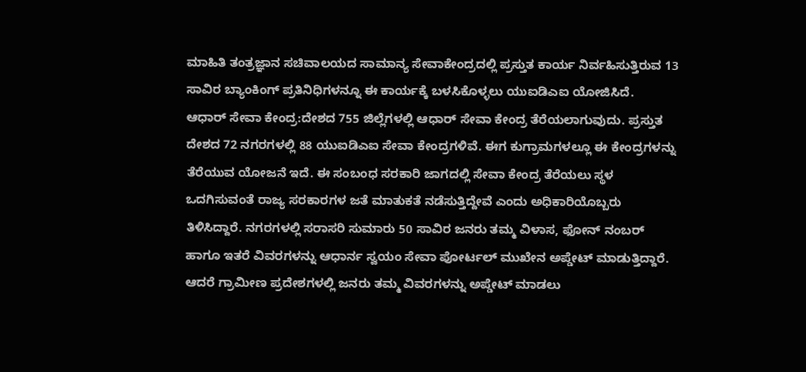ಮಾಹಿತಿ ತಂತ್ರಜ್ಞಾನ ಸಚಿವಾಲಯದ ಸಾಮಾನ್ಯ ಸೇವಾಕೇಂದ್ರದಲ್ಲಿ ಪ್ರಸ್ತುತ ಕಾರ್ಯ ನಿರ್ವಹಿಸುತ್ತಿರುವ 13 ಸಾವಿರ ಬ್ಯಾಂಕಿಂಗ್ ಪ್ರತಿನಿಧಿಗಳನ್ನೂ ಈ ಕಾರ್ಯಕ್ಕೆ ಬಳಸಿಕೊಳ್ಳಲು ಯುಐಡಿಎಐ ಯೋಜಿಸಿದೆ.
ಆಧಾರ್ ಸೇವಾ ಕೇಂದ್ರ:ದೇಶದ 755 ಜಿಲ್ಲೆಗಳಲ್ಲಿ ಆಧಾರ್ ಸೇವಾ ಕೇಂದ್ರ ತೆರೆಯಲಾಗುವುದು. ಪ್ರಸ್ತುತ ದೇಶದ 72 ನಗರಗಳಲ್ಲಿ 88 ಯುಐಡಿಎಐ ಸೇವಾ ಕೇಂದ್ರಗಳಿವೆ. ಈಗ ಕುಗ್ರಾಮಗಳಲ್ಲೂ ಈ ಕೇಂದ್ರಗಳನ್ನು ತೆರೆಯುವ ಯೋಜನೆ ಇದೆ. ಈ ಸಂಬಂಧ ಸರಕಾರಿ ಜಾಗದಲ್ಲಿ ಸೇವಾ ಕೇಂದ್ರ ತೆರೆಯಲು ಸ್ಥಳ ಒದಗಿಸುವಂತೆ ರಾಜ್ಯ ಸರಕಾರಗಳ ಜತೆ ಮಾತುಕತೆ ನಡೆಸುತ್ತಿದ್ದೇವೆ ಎಂದು ಅಧಿಕಾರಿಯೊಬ್ಬರು ತಿಳಿಸಿದ್ದಾರೆ. ನಗರಗಳಲ್ಲಿ ಸರಾಸರಿ ಸುಮಾರು 50 ಸಾವಿರ ಜನರು ತಮ್ಮ ವಿಳಾಸ, ಫೋನ್ ನಂಬರ್ ಹಾಗೂ ಇತರೆ ವಿವರಗಳನ್ನು ಆಧಾರ್ನ ಸ್ವಯಂ ಸೇವಾ ಪೋರ್ಟಲ್ ಮುಖೇನ ಅಪ್ಡೇಟ್ ಮಾಡುತ್ತಿದ್ದಾರೆ. ಆದರೆ ಗ್ರಾಮೀಣ ಪ್ರದೇಶಗಳಲ್ಲಿ ಜನರು ತಮ್ಮ ವಿವರಗಳನ್ನು ಅಪ್ಡೇಟ್ ಮಾಡಲು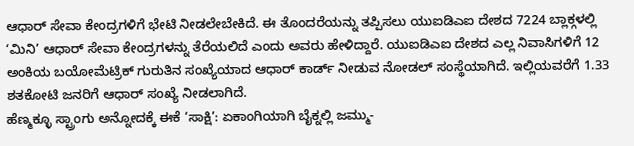ಆಧಾರ್ ಸೇವಾ ಕೇಂದ್ರಗಳಿಗೆ ಭೇಟಿ ನೀಡಲೇಬೇಕಿದೆ. ಈ ತೊಂದರೆಯನ್ನು ತಪ್ಪಿಸಲು ಯುಐಡಿಎಐ ದೇಶದ 7224 ಬ್ಲಾಕ್ಗಳಲ್ಲಿ ‘ಮಿನಿ’ ಆಧಾರ್ ಸೇವಾ ಕೇಂದ್ರಗಳನ್ನು ತೆರೆಯಲಿದೆ ಎಂದು ಅವರು ಹೇಳಿದ್ದಾರೆ. ಯುಐಡಿಎಐ ದೇಶದ ಎಲ್ಲ ನಿವಾಸಿಗಳಿಗೆ 12 ಅಂಕಿಯ ಬಯೋಮೆಟ್ರಿಕ್ ಗುರುತಿನ ಸಂಖ್ಯೆಯಾದ ಆಧಾರ್ ಕಾರ್ಡ್ ನೀಡುವ ನೋಡಲ್ ಸಂಸ್ಥೆಯಾಗಿದೆ. ಇಲ್ಲಿಯವರೆಗೆ 1.33 ಶತಕೋಟಿ ಜನರಿಗೆ ಆಧಾರ್ ಸಂಖ್ಯೆ ನೀಡಲಾಗಿದೆ.
ಹೆಣ್ಮಕ್ಳೂ ಸ್ಟ್ರಾಂಗು ಅನ್ನೋದಕ್ಕೆ ಈಕೆ ‘ಸಾಕ್ಷಿ’: ಏಕಾಂಗಿಯಾಗಿ ಬೈಕ್ನಲ್ಲಿ ಜಮ್ಮು-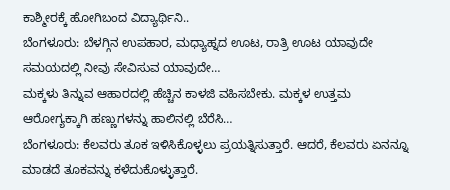ಕಾಶ್ಮೀರಕ್ಕೆ ಹೋಗಿಬಂದ ವಿದ್ಯಾರ್ಥಿನಿ..
ಬೆಂಗಳೂರು: ಬೆಳಗ್ಗಿನ ಉಪಹಾರ, ಮಧ್ಯಾಹ್ನದ ಊಟ, ರಾತ್ರಿ ಊಟ ಯಾವುದೇ ಸಮಯದಲ್ಲಿ ನೀವು ಸೇವಿಸುವ ಯಾವುದೇ…
ಮಕ್ಕಳು ತಿನ್ನುವ ಆಹಾರದಲ್ಲಿ ಹೆಚ್ಚಿನ ಕಾಳಜಿ ವಹಿಸಬೇಕು. ಮಕ್ಕಳ ಉತ್ತಮ ಆರೋಗ್ಯಕ್ಕಾಗಿ ಹಣ್ಣುಗಳನ್ನು ಹಾಲಿನಲ್ಲಿ ಬೆರೆಸಿ…
ಬೆಂಗಳೂರು: ಕೆಲವರು ತೂಕ ಇಳಿಸಿಕೊಳ್ಳಲು ಪ್ರಯತ್ನಿಸುತ್ತಾರೆ. ಆದರೆ, ಕೆಲವರು ಏನನ್ನೂ ಮಾಡದೆ ತೂಕವನ್ನು ಕಳೆದುಕೊಳ್ಳುತ್ತಾರೆ.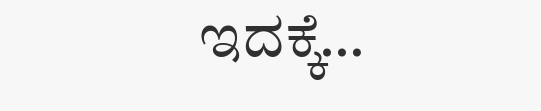ಇದಕ್ಕೆ…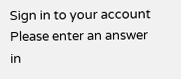Sign in to your account
Please enter an answer in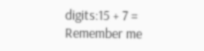digits:15 + 7 =
Remember me